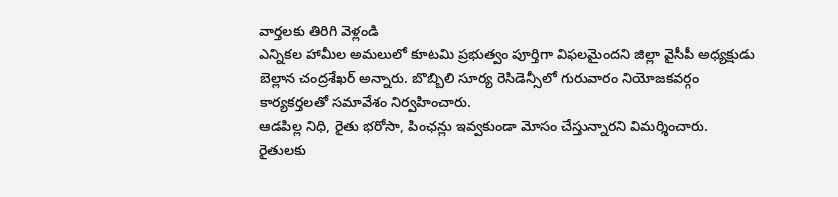వార్తలకు తిరిగి వెళ్లండి
ఎన్నికల హామీల అమలులో కూటమి ప్రభుత్వం పూర్తిగా విఫలమైందని జిల్లా వైసీపీ అధ్యక్షుడు బెల్లాన చంద్రశేఖర్ అన్నారు. బొబ్బిలి సూర్య రెసిడెన్సీలో గురువారం నియోజకవర్గం కార్యకర్తలతో సమావేశం నిర్వహించారు.
ఆడపిల్ల నిధి, రైతు భరోసా, పింఛన్లు ఇవ్వకుండా మోసం చేస్తున్నారని విమర్శించారు. రైతులకు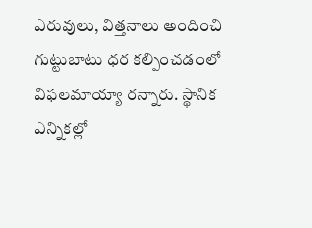ఎరువులు, విత్తనాలు అందించి గుట్టుబాటు ధర కల్పించడంలో విఫలమాయ్యా రన్నారు. స్థానిక ఎన్నికల్లో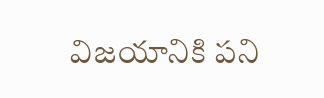విజయానికి పని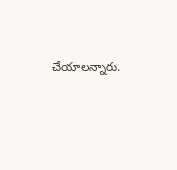చేయాలన్నారు.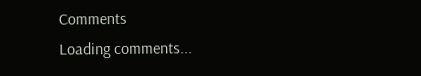Comments
Loading comments...